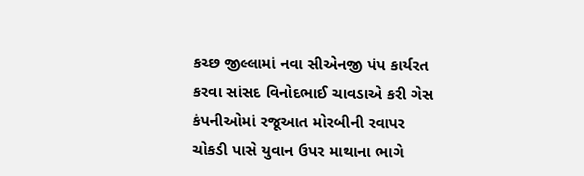કચ્છ જીલ્લામાં નવા સીએનજી પંપ કાર્યરત કરવા સાંસદ વિનોદભાઈ ચાવડાએ કરી ગેસ કંપનીઓમાં રજૂઆત મોરબીની રવાપર ચોકડી પાસે યુવાન ઉપર માથાના ભાગે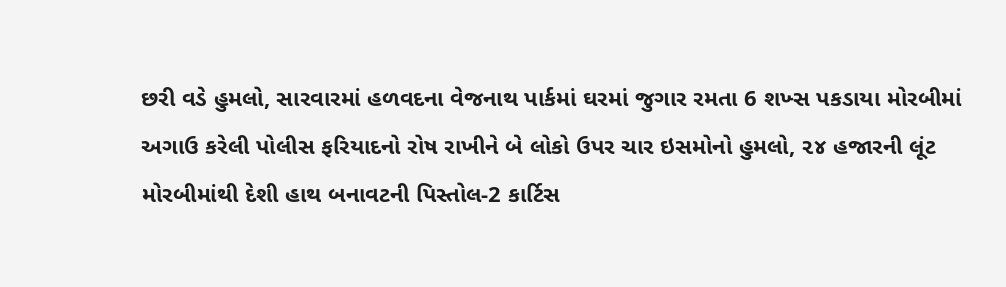છરી વડે હુમલો, સારવારમાં હળવદના વેજનાથ પાર્કમાં ઘરમાં જુગાર રમતા 6 શખ્સ પકડાયા મોરબીમાં અગાઉ કરેલી પોલીસ ફરિયાદનો રોષ રાખીને બે લોકો ઉપર ચાર ઇસમોનો હુમલો, ૨૪ હજારની લૂંટ મોરબીમાંથી દેશી હાથ બનાવટની પિસ્તોલ-2 કાર્ટિસ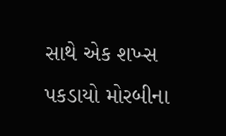સાથે એક શખ્સ પકડાયો મોરબીના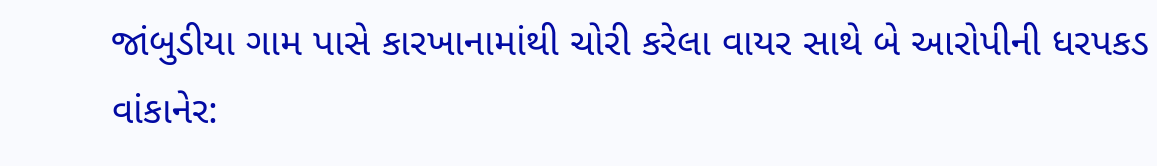જાંબુડીયા ગામ પાસે કારખાનામાંથી ચોરી કરેલા વાયર સાથે બે આરોપીની ધરપકડ વાંકાનેર: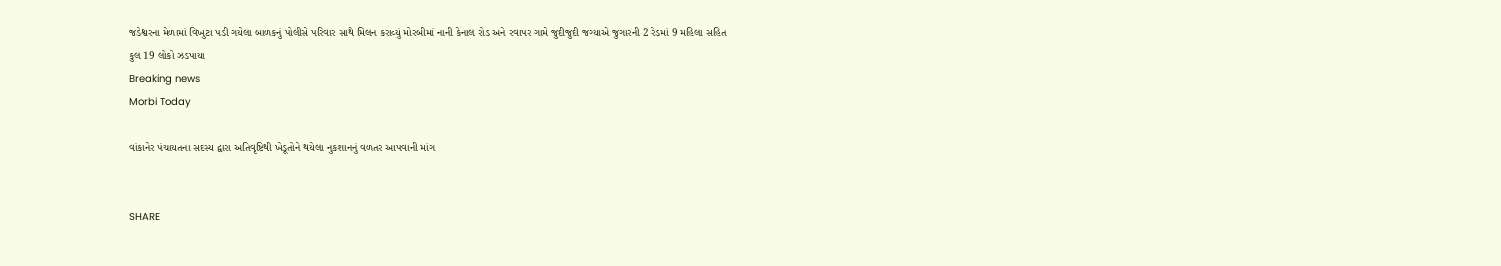જડેશ્વરના મેળામાં વિખુટા પડી ગયેલા બાળકનું પોલીસે પરિવાર સાથે મિલન કરાવ્યું મોરબીમાં નાની કેનાલ રોડ અને રવાપર ગામે જુદીજુદી જગ્યાએ જુગારની 2 રેડમાં 9 મહિલા સહિત કુલ 19 લોકો ઝડપાયા
Breaking news
Morbi Today

વાંકાનેર પંચાયતના સદસ્ય દ્વારા અતિવૃષ્ટિથી ખેડૂતોને થયેલા નુકશાનનું વળતર આપવાની માંગ


SHARE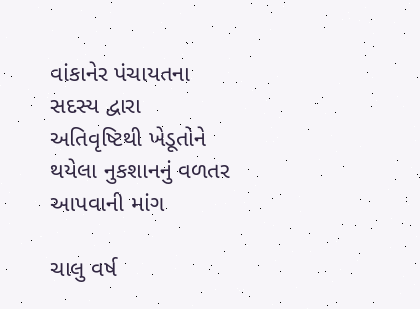વાંકાનેર પંચાયતના સદસ્ય દ્વારા અતિવૃષ્ટિથી ખેડૂતોને થયેલા નુકશાનનું વળતર આપવાની માંગ

ચાલુ વર્ષ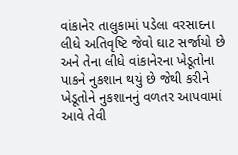વાંકાનેર તાલુકામાં પડેલા વરસાદના લીધે અતિવૃષ્ટિ જેવો ઘાટ સર્જાયો છે અને તેના લીધે વાંકાનેરના ખેડૂતોના પાકને નુકશાન થયું છે જેથી કરીને ખેડૂતોને નુકશાનનું વળતર આપવામાં આવે તેવી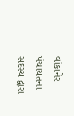વાંકાનેર પંચાયતના સદસ્ય દ્વારા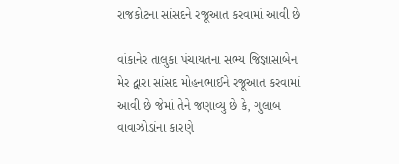રાજકોટના સાંસદને રજૂઆત કરવામાં આવી છે

વાંકાનેર તાલુકા પંચાયતના સભ્ય જિજ્ઞાસાબેન મેર દ્વારા સાંસદ મોહનભાઈને રજૂઆત કરવામાં આવી છે જેમાં તેને જણાવ્યુ છે કે, ગુલાબ વાવાઝોડાંના કારણે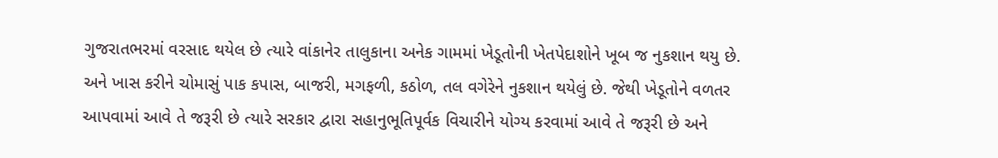ગુજરાતભરમાં વરસાદ થયેલ છે ત્યારે વાંકાનેર તાલુકાના અનેક ગામમાં ખેડૂતોની ખેતપેદાશોને ખૂબ જ નુકશાન થયુ છે. અને ખાસ કરીને ચોમાસું પાક કપાસ, બાજરી, મગફળી, કઠોળ, તલ વગેરેને નુકશાન થયેલું છે. જેથી ખેડૂતોને વળતર આપવામાં આવે તે જરૂરી છે ત્યારે સરકાર દ્વારા સહાનુભૂતિપૂર્વક વિચારીને યોગ્ય કરવામાં આવે તે જરૂરી છે અને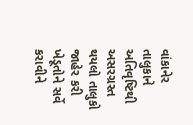વાંકાનેર તાલુકાને અતિવૃષ્ટિથી અસરગ્રસ્ત થયલો તાલુકો જાહેર કરી ખેડૂતોને સર્વે કરાવીને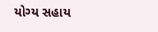યોગ્ય સહાય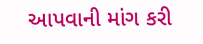આપવાની માંગ કરી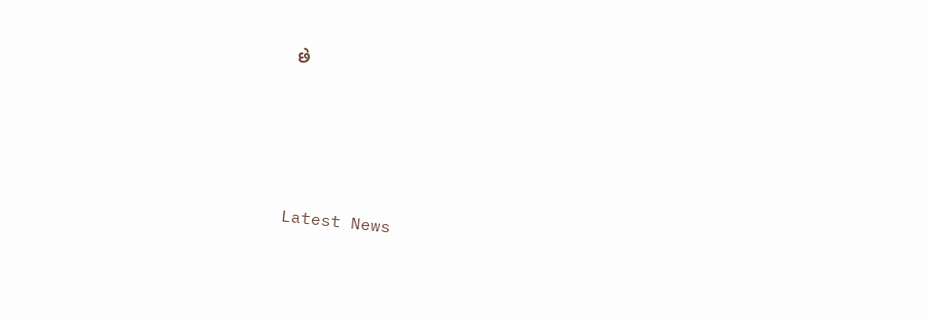છે




Latest News